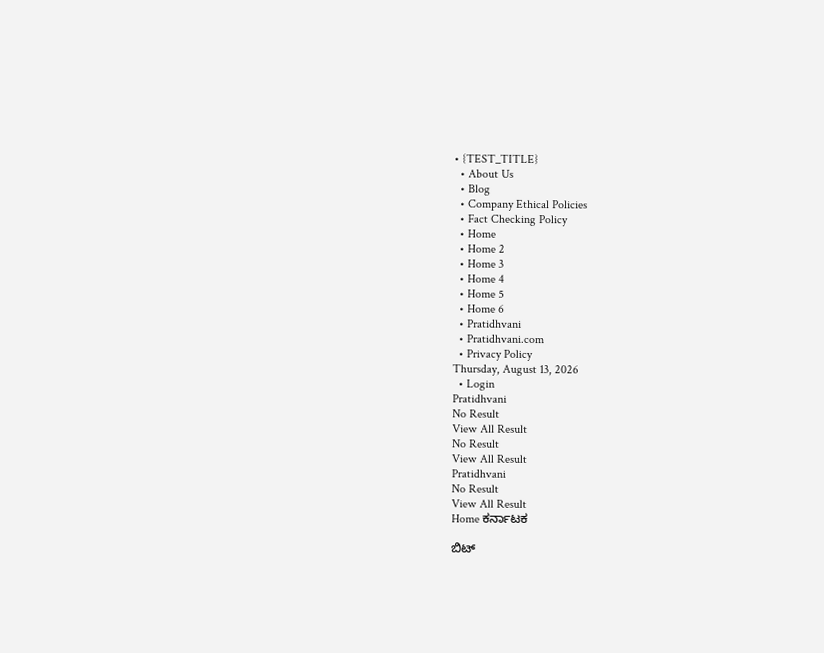• {TEST_TITLE}
  • About Us
  • Blog
  • Company Ethical Policies
  • Fact Checking Policy
  • Home
  • Home 2
  • Home 3
  • Home 4
  • Home 5
  • Home 6
  • Pratidhvani
  • Pratidhvani.com
  • Privacy Policy
Thursday, August 13, 2026
  • Login
Pratidhvani
No Result
View All Result
No Result
View All Result
Pratidhvani
No Result
View All Result
Home ಕರ್ನಾಟಕ

ಬಿಟ್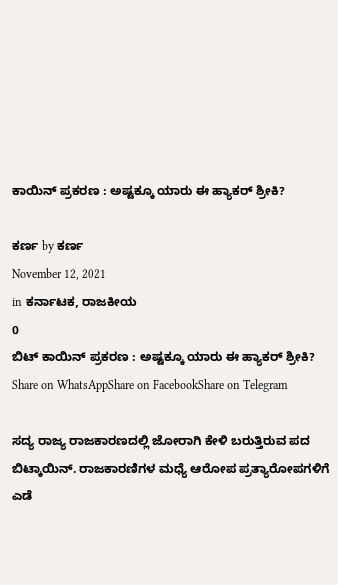ಕಾಯಿನ್ ಪ್ರಕರಣ : ಅಷ್ಟಕ್ಕೂ ಯಾರು ಈ ಹ್ಯಾಕರ್ ಶ್ರೀಕಿ?

ಕರ್ಣ by ಕರ್ಣ
November 12, 2021
in ಕರ್ನಾಟಕ, ರಾಜಕೀಯ
0
ಬಿಟ್ ಕಾಯಿನ್ ಪ್ರಕರಣ : ಅಷ್ಟಕ್ಕೂ ಯಾರು ಈ ಹ್ಯಾಕರ್ ಶ್ರೀಕಿ?
Share on WhatsAppShare on FacebookShare on Telegram

ಸದ್ಯ ರಾಜ್ಯ ರಾಜಕಾರಣದಲ್ಲಿ ಜೋರಾಗಿ ಕೇಳಿ ಬರುತ್ತಿರುವ ಪದ ಬಿಟ್ಕಾಯಿನ್. ರಾಜಕಾರಣಿಗಳ ಮಧ್ಯೆ ಆರೋಪ ಪ್ರತ್ಯಾರೋಪಗಳಿಗೆ ಎಡೆ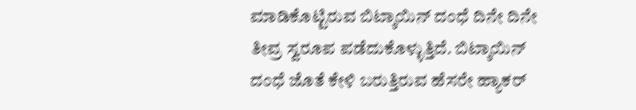ಮಾಡಿಕೊಟ್ಟಿರುವ ಬಿಟ್ಕಾಯಿನ್ ದಂಧೆ ದಿನೇ ದಿನೇ ತೀವ್ರ ಸ್ವರೂಪ ಪಡೆದುಕೊಳ್ಳುತ್ತಿದೆ. ಬಿಟ್ಕಾಯಿನ್ ದಂಧೆ ಜೊತೆ ಕೇಳಿ ಬರುತ್ತಿರುವ ಹೆಸರೇ ಹ್ಯಾಕರ್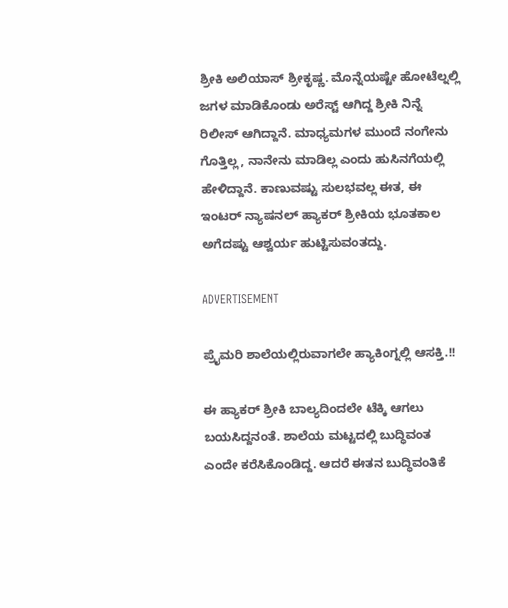ಶ್ರೀಕಿ ಅಲಿಯಾಸ್ ಶ್ರೀಕೃಷ್ಣ. ಮೊನ್ನೆಯಷ್ಟೇ ಹೋಟೆಲ್ನಲ್ಲಿ ಜಗಳ ಮಾಡಿಕೊಂಡು ಅರೆಸ್ಟ್ ಆಗಿದ್ದ ಶ್ರೀಕಿ ನಿನ್ನೆ ರಿಲೀಸ್ ಆಗಿದ್ದಾನೆ. ಮಾಧ್ಯಮಗಳ ಮುಂದೆ ನಂಗೇನು ಗೊತ್ತಿಲ್ಲ, ನಾನೇನು ಮಾಡಿಲ್ಲ ಎಂದು ಹುಸಿನಗೆಯಲ್ಲಿ ಹೇಳಿದ್ದಾನೆ. ಕಾಣುವಷ್ಟು ಸುಲಭವಲ್ಲ ಈತ, ಈ ಇಂಟರ್ ನ್ಯಾಷನಲ್ ಹ್ಯಾಕರ್ ಶ್ರೀಕಿಯ ಭೂತಕಾಲ ಅಗೆದಷ್ಟು ಆಶ್ವರ್ಯ ಹುಟ್ಟಿಸುವಂತದ್ದು.

ADVERTISEMENT

ಪ್ರೈಮರಿ ಶಾಲೆಯಲ್ಲಿರುವಾಗಲೇ ಹ್ಯಾಕಿಂಗ್ನಲ್ಲಿ ಆಸಕ್ತಿ.!!

ಈ ಹ್ಯಾಕರ್ ಶ್ರೀಕಿ ಬಾಲ್ಯದಿಂದಲೇ ಟೆಕ್ಕಿ ಆಗಲು ಬಯಸಿದ್ದನಂತೆ. ಶಾಲೆಯ ಮಟ್ಟದಲ್ಲಿ ಬುದ್ಧಿವಂತ ಎಂದೇ ಕರೆಸಿಕೊಂಡಿದ್ದ. ಆದರೆ ಈತನ ಬುದ್ಧಿವಂತಿಕೆ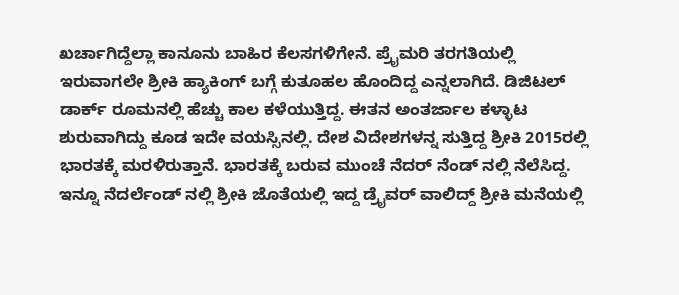ಖರ್ಚಾಗಿದ್ದೆಲ್ಲಾ ಕಾನೂನು ಬಾಹಿರ ಕೆಲಸಗಳಿಗೇನೆ. ಪ್ರೈಮರಿ ತರಗತಿಯಲ್ಲಿ ಇರುವಾಗಲೇ ಶ್ರೀಕಿ ಹ್ಯಾಕಿಂಗ್ ಬಗ್ಗೆ ಕುತೂಹಲ ಹೊಂದಿದ್ದ ಎನ್ನಲಾಗಿದೆ. ಡಿಜಿಟಲ್ ಡಾರ್ಕ್ ರೂಮನಲ್ಲಿ ಹೆಚ್ಚು ಕಾಲ ಕಳೆಯುತ್ತಿದ್ದ. ಈತನ ಅಂತರ್ಜಾಲ ಕಳ್ಳಾಟ ಶುರುವಾಗಿದ್ದು ಕೂಡ ಇದೇ ವಯಸ್ಸಿನಲ್ಲಿ. ದೇಶ ವಿದೇಶಗಳನ್ನ ಸುತ್ತಿದ್ದ ಶ್ರೀಕಿ 2015ರಲ್ಲಿ ಭಾರತಕ್ಕೆ ಮರಳಿರುತ್ತಾನೆ. ಭಾರತಕ್ಕೆ ಬರುವ ಮುಂಚೆ ನೆದರ್ ನೆಂಡ್ ನಲ್ಲಿ ನೆಲೆಸಿದ್ದ. ಇನ್ನೂ ನೆದರ್ಲೆಂಡ್ ನಲ್ಲಿ ಶ್ರೀಕಿ ಜೊತೆಯಲ್ಲಿ ಇದ್ದ ಡ್ರೈವರ್ ವಾಲಿದ್ದ್ ಶ್ರೀಕಿ ಮನೆಯಲ್ಲಿ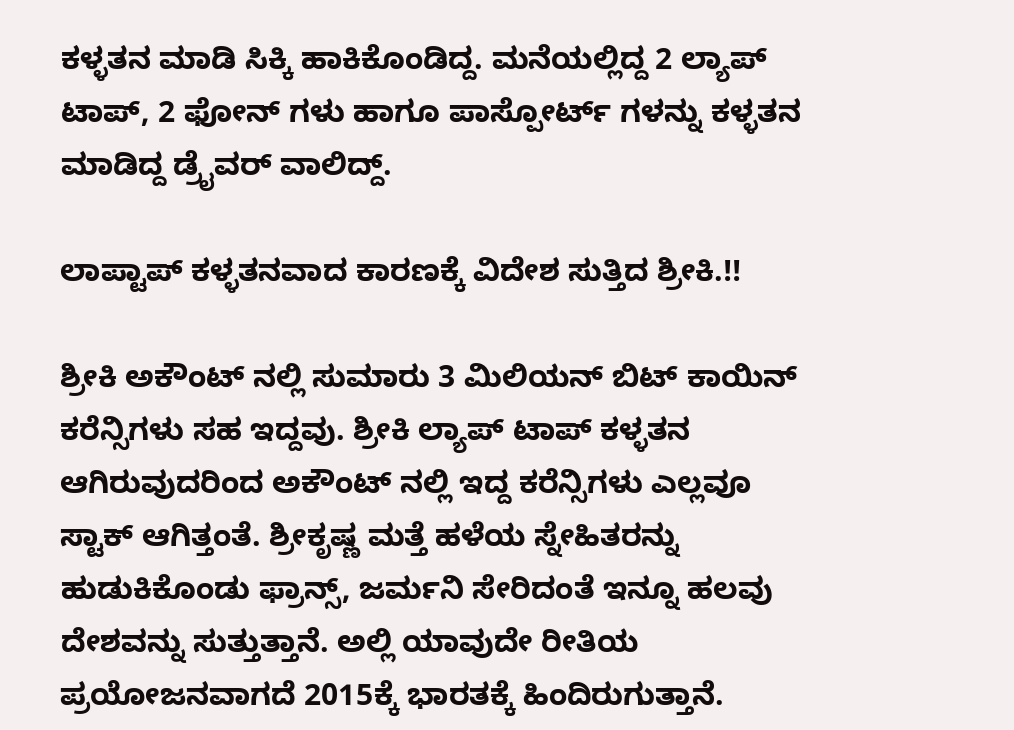ಕಳ್ಳತನ ಮಾಡಿ ಸಿಕ್ಕಿ ಹಾಕಿಕೊಂಡಿದ್ದ. ಮನೆಯಲ್ಲಿದ್ದ 2 ಲ್ಯಾಪ್ ಟಾಪ್, 2 ಫೋನ್ ಗಳು ಹಾಗೂ ಪಾಸ್ಪೋರ್ಟ್ ಗಳನ್ನು ಕಳ್ಳತನ ಮಾಡಿದ್ದ ಡ್ರೈವರ್ ವಾಲಿದ್ದ್.

ಲಾಪ್ಟಾಪ್ ಕಳ್ಳತನವಾದ ಕಾರಣಕ್ಕೆ ವಿದೇಶ ಸುತ್ತಿದ ಶ್ರೀಕಿ.!!

ಶ್ರೀಕಿ ಅಕೌಂಟ್ ನಲ್ಲಿ ಸುಮಾರು 3 ಮಿಲಿಯನ್ ಬಿಟ್ ಕಾಯಿನ್ ಕರೆನ್ಸಿಗಳು ಸಹ ಇದ್ದವು. ಶ್ರೀಕಿ ಲ್ಯಾಪ್ ಟಾಪ್ ಕಳ್ಳತನ ಆಗಿರುವುದರಿಂದ ಅಕೌಂಟ್ ನಲ್ಲಿ ಇದ್ದ ಕರೆನ್ಸಿಗಳು ಎಲ್ಲವೂ ಸ್ಟಾಕ್ ಆಗಿತ್ತಂತೆ. ಶ್ರೀಕೃಷ್ಣ ಮತ್ತೆ ಹಳೆಯ ಸ್ನೇಹಿತರನ್ನು ಹುಡುಕಿಕೊಂಡು ಫ್ರಾನ್ಸ್, ಜರ್ಮನಿ ಸೇರಿದಂತೆ ಇನ್ನೂ ಹಲವು ದೇಶವನ್ನು ಸುತ್ತುತ್ತಾನೆ. ಅಲ್ಲಿ ಯಾವುದೇ ರೀತಿಯ ಪ್ರಯೋಜನವಾಗದೆ 2015ಕ್ಕೆ ಭಾರತಕ್ಕೆ ಹಿಂದಿರುಗುತ್ತಾನೆ.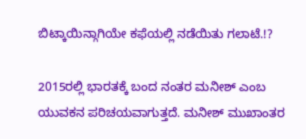ಬಿಟ್ಕಾಯಿನ್ಗಾಗಿಯೇ ಕಫೆಯಲ್ಲಿ ನಡೆಯಿತು ಗಲಾಟೆ.!?

2015ರಲ್ಲಿ ಭಾರತಕ್ಕೆ ಬಂದ ನಂತರ ಮನೀಶ್ ಎಂಬ ಯುವಕನ ಪರಿಚಯವಾಗುತ್ತದೆ. ಮನೀಶ್ ಮುಖಾಂತರ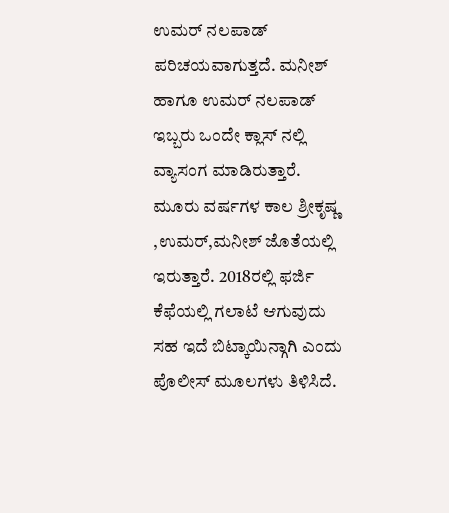ಉಮರ್ ನಲಪಾಡ್ ಪರಿಚಯವಾಗುತ್ತದೆ. ಮನೀಶ್ ಹಾಗೂ ಉಮರ್ ನಲಪಾಡ್ ಇಬ್ಬರು ಒಂದೇ ಕ್ಲಾಸ್ ನಲ್ಲಿ ವ್ಯಾಸಂಗ ಮಾಡಿರುತ್ತಾರೆ. ಮೂರು ವರ್ಷಗಳ ಕಾಲ ಶ್ರೀಕೃಷ್ಣ ,ಉಮರ್,ಮನೀಶ್ ಜೊತೆಯಲ್ಲಿ ಇರುತ್ತಾರೆ. 2018ರಲ್ಲಿ ಫರ್ಜಿ ಕೆಫೆಯಲ್ಲಿ ಗಲಾಟೆ ಆಗುವುದು ಸಹ ಇದೆ ಬಿಟ್ಕಾಯಿನ್ಗಾಗಿ ಎಂದು ಪೊಲೀಸ್ ಮೂಲಗಳು ತಿಳಿಸಿದೆ.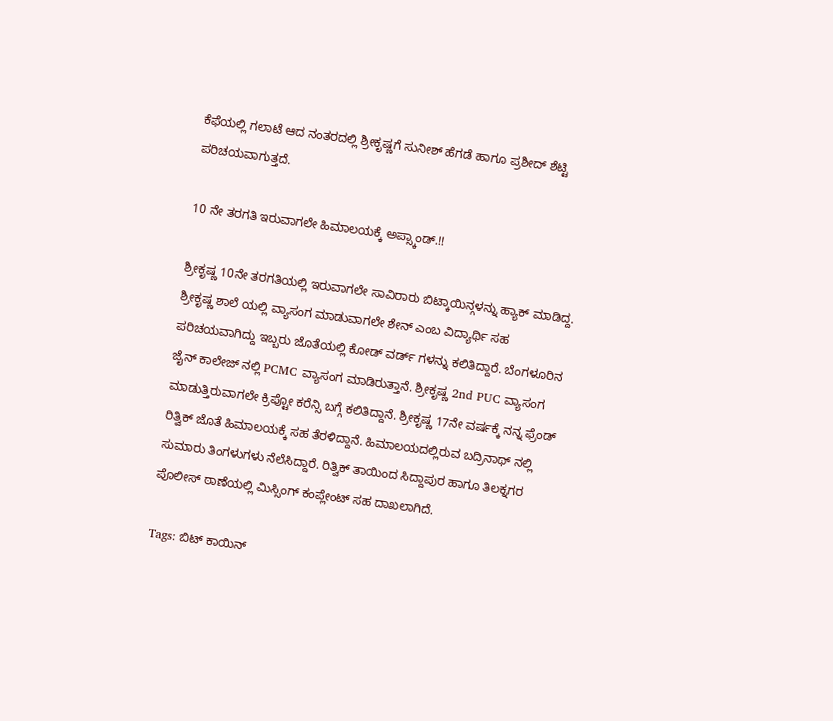ಕೆಫೆಯಲ್ಲಿ ಗಲಾಟೆ ಆದ ನಂತರದಲ್ಲಿ ಶ್ರೀಕೃಷ್ಣಗೆ ಸುನೀಶ್ ಹೆಗಡೆ ಹಾಗೂ ಪ್ರಶೀದ್ ಶೆಟ್ಟಿ ಪರಿಚಯವಾಗುತ್ತದೆ.

10 ನೇ ತರಗತಿ ಇರುವಾಗಲೇ ಹಿಮಾಲಯಕ್ಕೆ ಅಪ್ಸ್ಕಾಂಡ್.!!

ಶ್ರೀಕೃಷ್ಣ 10ನೇ ತರಗತಿಯಲ್ಲಿ ಇರುವಾಗಲೇ ಸಾವಿರಾರು ಬಿಟ್ಕಾಯಿನ್ಗಳನ್ನು ಹ್ಯಾಕ್ ಮಾಡಿದ್ದ. ಶ್ರೀಕೃಷ್ಣ ಶಾಲೆ ಯಲ್ಲಿ ವ್ಯಾಸಂಗ ಮಾಡುವಾಗಲೇ ಶೇನ್ ಎಂಬ ವಿದ್ಯಾರ್ಥಿ ಸಹ ಪರಿಚಯವಾಗಿದ್ದು ಇಬ್ಬರು ಜೊತೆಯಲ್ಲಿ ಕೋಡ್ ವರ್ಡ್ ಗಳನ್ನು ಕಲಿತಿದ್ದಾರೆ. ಬೆಂಗಳೂರಿನ ಜೈನ್ ಕಾಲೇಜ್ ನಲ್ಲಿ PCMC ವ್ಯಾಸಂಗ ಮಾಡಿರುತ್ತಾನೆ. ಶ್ರೀಕೃಷ್ಣ 2nd PUC ವ್ಯಾಸಂಗ ಮಾಡುತ್ತಿರುವಾಗಲೇ ಕ್ರಿಪ್ಟೋ ಕರೆನ್ಸಿ ಬಗ್ಗೆ ಕಲಿತಿದ್ದಾನೆ. ಶ್ರೀಕೃಷ್ಣ 17ನೇ ವರ್ಷಕ್ಕೆ ನನ್ನ ಫ್ರೆಂಡ್ ರಿತ್ವಿಕ್ ಜೊತೆ ಹಿಮಾಲಯಕ್ಕೆ ಸಹ ತೆರಳಿದ್ದಾನೆ. ಹಿಮಾಲಯದಲ್ಲಿರುವ ಬದ್ರಿನಾಥ್ ನಲ್ಲಿ ಸುಮಾರು ತಿಂಗಳುಗಳು ನೆಲೆಸಿದ್ದಾರೆ. ರಿತ್ವಿಕ್ ತಾಯಿಂದ ಸಿದ್ದಾಪುರ ಹಾಗೂ ತಿಲಕ್ನಗರ ಪೊಲೀಸ್ ಠಾಣೆಯಲ್ಲಿ ಮಿಸ್ಸಿಂಗ್ ಕಂಪ್ಲೇಂಟ್ ಸಹ ದಾಖಲಾಗಿದೆ.

Tags: ಬಿಟ್ ಕಾಯಿನ್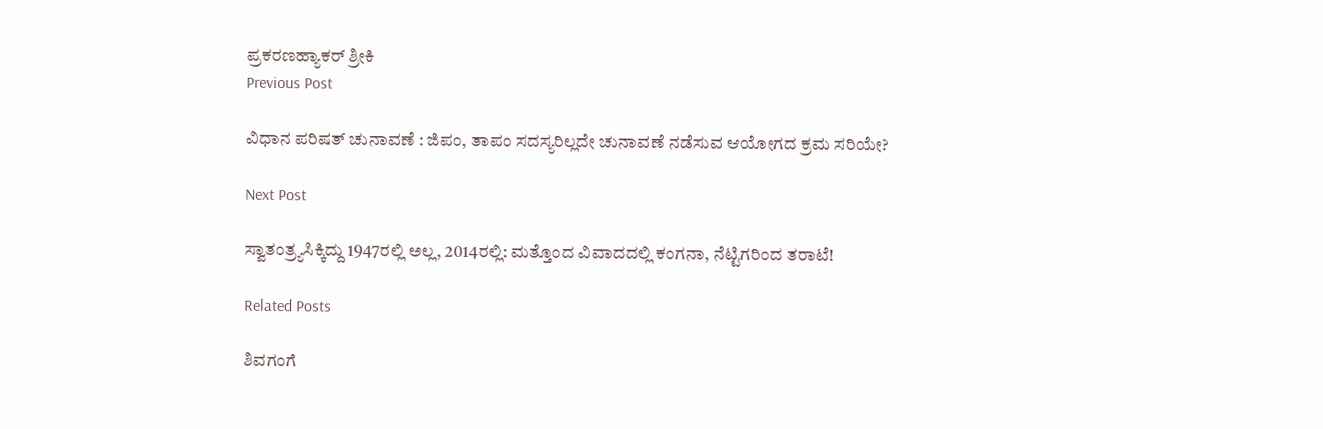ಪ್ರಕರಣಹ್ಯಾಕರ್ ಶ್ರೀಕಿ
Previous Post

ವಿಧಾನ ಪರಿಷತ್ ಚುನಾವಣೆ : ಜಿಪಂ, ತಾಪಂ ಸದಸ್ಯರಿಲ್ಲದೇ ಚುನಾವಣೆ ನಡೆಸುವ ಆಯೋಗದ ಕ್ರಮ ಸರಿಯೇ?

Next Post

ಸ್ವಾತಂತ್ರ್ಯಸಿಕ್ಕಿದ್ದು 1947ರಲ್ಲಿ ಅಲ್ಲ, 2014ರಲ್ಲಿ: ಮತ್ತೊಂದ ವಿವಾದದಲ್ಲಿ ಕಂಗನಾ, ನೆಟ್ಟಿಗರಿಂದ ತರಾಟೆ!

Related Posts

ಶಿವಗಂಗೆ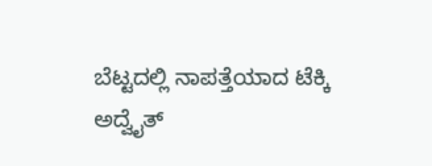ಬೆಟ್ಟದಲ್ಲಿ ನಾಪತ್ತೆಯಾದ ಟೆಕ್ಕಿ ಅದ್ವೈತ್‌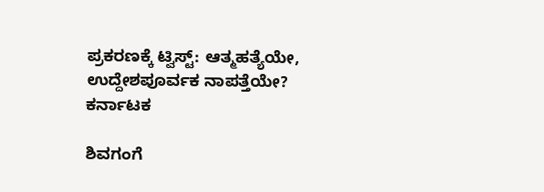ಪ್ರಕರಣಕ್ಕೆ ಟ್ವಿಸ್ಟ್‌: ಆತ್ಮಹತ್ಯೆಯೇ, ಉದ್ದೇಶಪೂರ್ವಕ ನಾಪತ್ತೆಯೇ?
ಕರ್ನಾಟಕ

ಶಿವಗಂಗೆ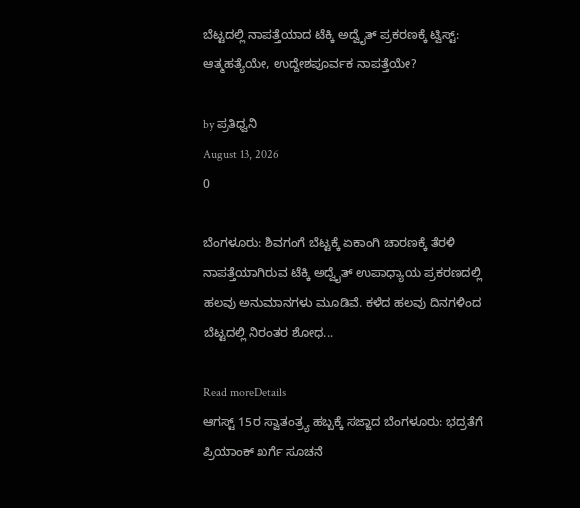ಬೆಟ್ಟದಲ್ಲಿ ನಾಪತ್ತೆಯಾದ ಟೆಕ್ಕಿ ಅದ್ವೈತ್‌ ಪ್ರಕರಣಕ್ಕೆ ಟ್ವಿಸ್ಟ್‌: ಆತ್ಮಹತ್ಯೆಯೇ, ಉದ್ದೇಶಪೂರ್ವಕ ನಾಪತ್ತೆಯೇ?

by ಪ್ರತಿಧ್ವನಿ
August 13, 2026
0

ಬೆಂಗಳೂರು: ಶಿವಗಂಗೆ ಬೆಟ್ಟಕ್ಕೆ ಏಕಾಂಗಿ ಚಾರಣಕ್ಕೆ ತೆರಳಿ ನಾಪತ್ತೆಯಾಗಿರುವ ಟೆಕ್ಕಿ ಅದ್ವೈತ್ ಉಪಾಧ್ಯಾಯ ಪ್ರಕರಣದಲ್ಲಿ ಹಲವು ಅನುಮಾನಗಳು ಮೂಡಿವೆ. ಕಳೆದ ಹಲವು ದಿನಗಳಿಂದ ಬೆಟ್ಟದಲ್ಲಿ ನಿರಂತರ ಶೋಧ...

Read moreDetails
ಆಗಸ್ಟ್ 15ರ ಸ್ವಾತಂತ್ರ್ಯ ಹಬ್ಬಕ್ಕೆ ಸಜ್ಜಾದ ಬೆಂಗಳೂರು: ಭದ್ರತೆಗೆ ಪ್ರಿಯಾಂಕ್ ಖರ್ಗೆ ಸೂಚನೆ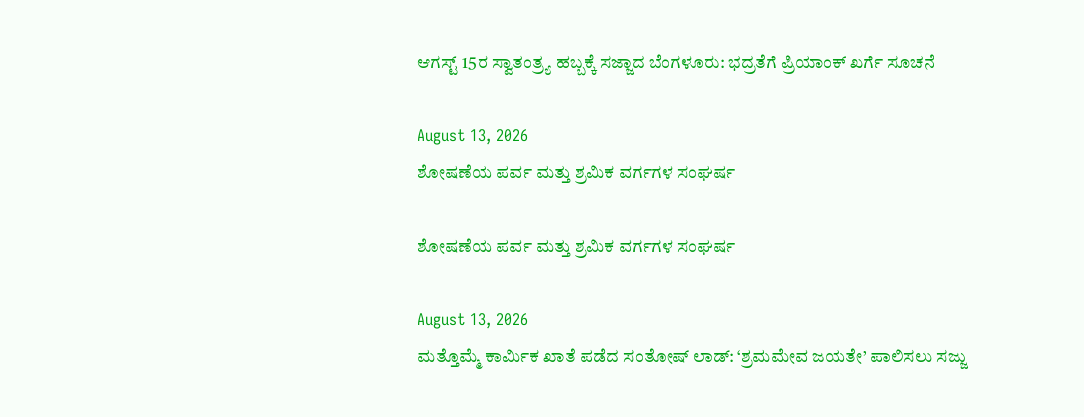ಆಗಸ್ಟ್ 15ರ ಸ್ವಾತಂತ್ರ್ಯ ಹಬ್ಬಕ್ಕೆ ಸಜ್ಜಾದ ಬೆಂಗಳೂರು: ಭದ್ರತೆಗೆ ಪ್ರಿಯಾಂಕ್ ಖರ್ಗೆ ಸೂಚನೆ

August 13, 2026
ಶೋಷಣೆಯ ಪರ್ವ ಮತ್ತು ಶ್ರಮಿಕ ವರ್ಗಗಳ ಸಂಘರ್ಷ

ಶೋಷಣೆಯ ಪರ್ವ ಮತ್ತು ಶ್ರಮಿಕ ವರ್ಗಗಳ ಸಂಘರ್ಷ

August 13, 2026
ಮತ್ತೊಮ್ಮೆ ಕಾರ್ಮಿಕ ಖಾತೆ ಪಡೆದ ಸಂತೋಷ್ ಲಾಡ್: ‘ಶ್ರಮಮೇವ ಜಯತೇ’ ಪಾಲಿಸಲು ಸಜ್ಜು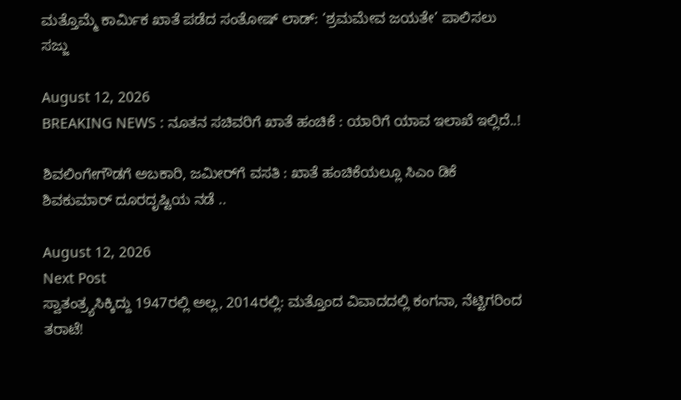ಮತ್ತೊಮ್ಮೆ ಕಾರ್ಮಿಕ ಖಾತೆ ಪಡೆದ ಸಂತೋಷ್ ಲಾಡ್: ‘ಶ್ರಮಮೇವ ಜಯತೇ’ ಪಾಲಿಸಲು ಸಜ್ಜು

August 12, 2026
BREAKING NEWS : ನೂತನ ಸಚಿವರಿಗೆ ಖಾತೆ ಹಂಚಿಕೆ : ಯಾರಿಗೆ ಯಾವ ಇಲಾಖೆ ಇಲ್ಲಿದೆ..!

ಶಿವಲಿಂಗೇಗೌಡಗೆ ಅಬಕಾರಿ, ಜಮೀರ್‌ಗೆ ವಸತಿ : ಖಾತೆ ಹಂಚಿಕೆಯಲ್ಲೂ ಸಿಎಂ ಡಿಕೆ ಶಿವಕುಮಾರ್ ದೂರದೃಷ್ಟಿಯ ನಡೆ ..

August 12, 2026
Next Post
ಸ್ವಾತಂತ್ರ್ಯಸಿಕ್ಕಿದ್ದು 1947ರಲ್ಲಿ ಅಲ್ಲ, 2014ರಲ್ಲಿ: ಮತ್ತೊಂದ ವಿವಾದದಲ್ಲಿ ಕಂಗನಾ, ನೆಟ್ಟಿಗರಿಂದ ತರಾಟೆ!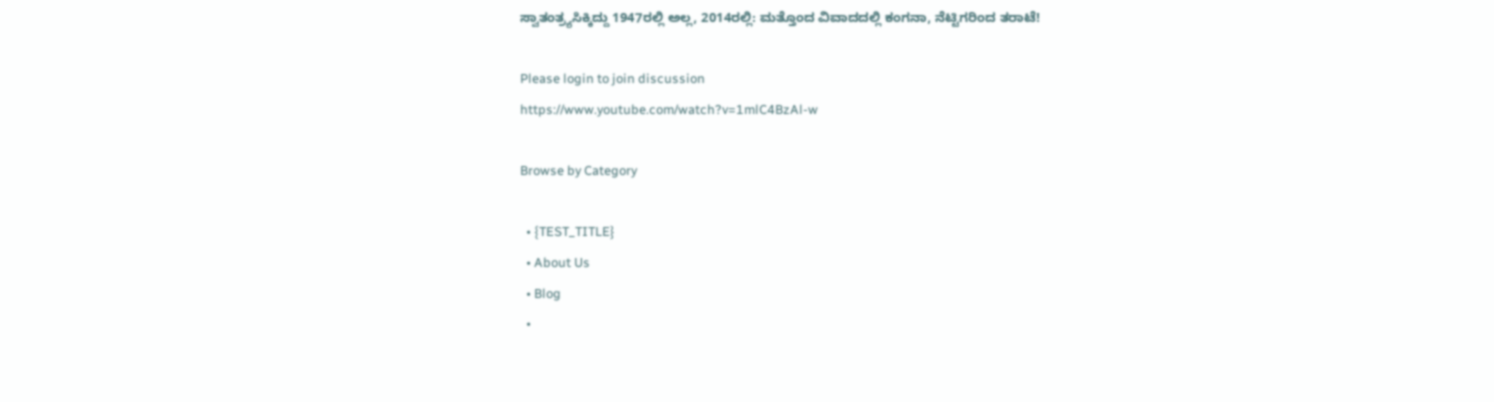ಸ್ವಾತಂತ್ರ್ಯಸಿಕ್ಕಿದ್ದು 1947ರಲ್ಲಿ ಅಲ್ಲ, 2014ರಲ್ಲಿ: ಮತ್ತೊಂದ ವಿವಾದದಲ್ಲಿ ಕಂಗನಾ, ನೆಟ್ಟಿಗರಿಂದ ತರಾಟೆ!

Please login to join discussion
https://www.youtube.com/watch?v=1mlC4BzAl-w

Browse by Category

  • {TEST_TITLE}
  • About Us
  • Blog
  •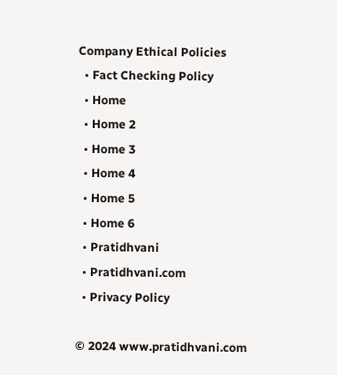Company Ethical Policies
  • Fact Checking Policy
  • Home
  • Home 2
  • Home 3
  • Home 4
  • Home 5
  • Home 6
  • Pratidhvani
  • Pratidhvani.com
  • Privacy Policy

© 2024 www.pratidhvani.com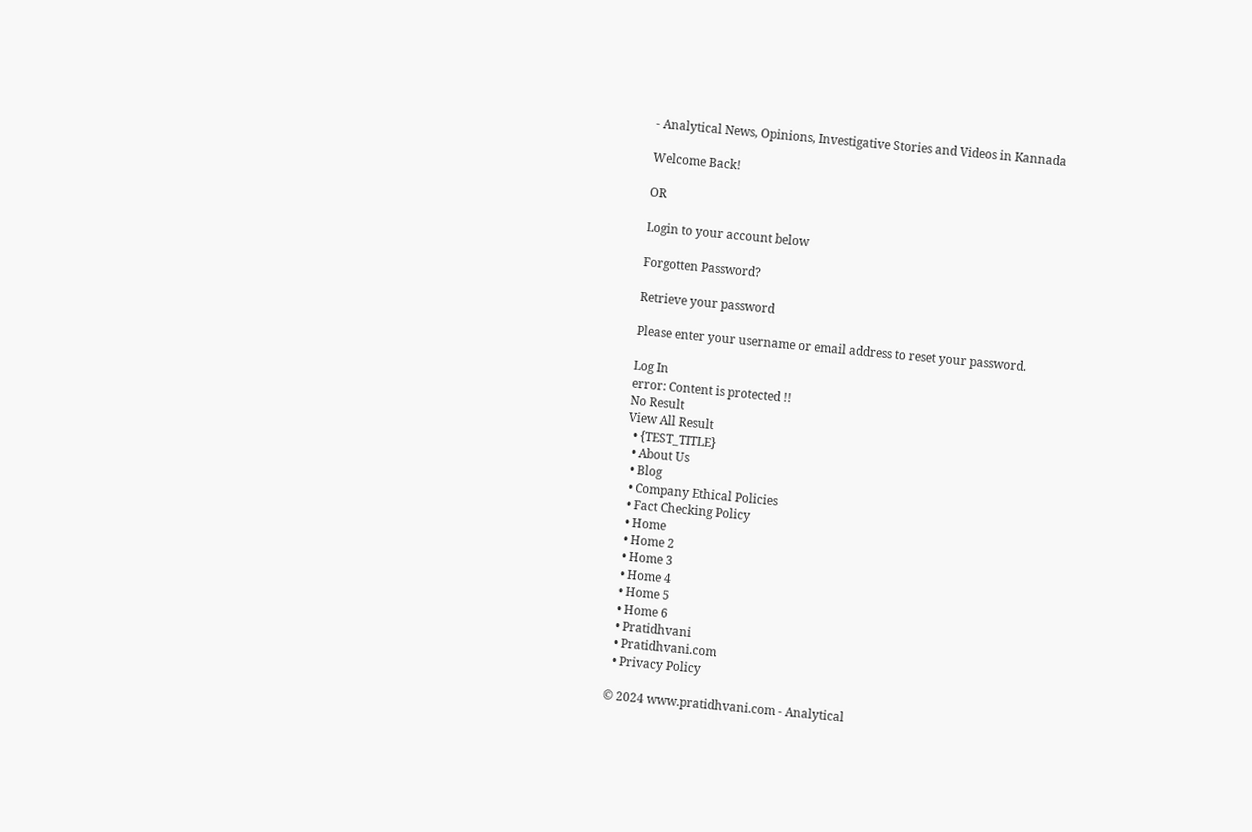- Analytical News, Opinions, Investigative Stories and Videos in Kannada

Welcome Back!

OR

Login to your account below

Forgotten Password?

Retrieve your password

Please enter your username or email address to reset your password.

Log In
error: Content is protected !!
No Result
View All Result
  • {TEST_TITLE}
  • About Us
  • Blog
  • Company Ethical Policies
  • Fact Checking Policy
  • Home
  • Home 2
  • Home 3
  • Home 4
  • Home 5
  • Home 6
  • Pratidhvani
  • Pratidhvani.com
  • Privacy Policy

© 2024 www.pratidhvani.com - Analytical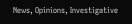News, Opinions, Investigative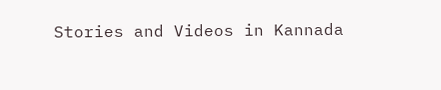Stories and Videos in Kannada